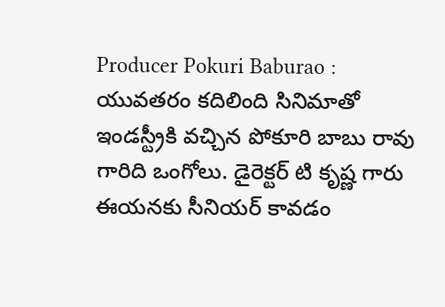Producer Pokuri Baburao : యువతరం కదిలింది సినిమాతో ఇండస్ట్రీకి వచ్చిన పోకూరి బాబు రావు గారిది ఒంగోలు. డైరెక్టర్ టి కృష్ణ గారు ఈయనకు సీనియర్ కావడం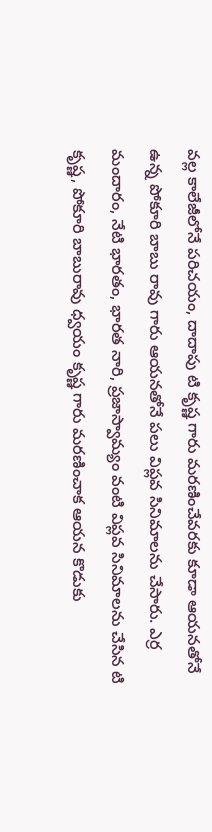వల్ల కాలేజీలోనే పరిచయం, దాదాపు టి కృష్ణ గారు మరణించేవరకు కూడా ఆయనతోనే ఉన్న పోకూరి బాబు రావు గారు ఆయనతోనే పలు విప్లవ సినిమాలను చేసారు. ఎర్ర మందారం, నేటి భారతం, భారత నారి, ప్రజాస్వామ్యం వంటి విప్లవ సినిమాలను చేసిన టి కృష్ణ, పోకూరి బాబురావు ధ్వయం కృష్ణ గారు మరణించాక ఆయన కొడుకు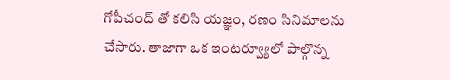గోపీచంద్ తో కలిసి యజ్ఞం, రణం సినిమాలను చేసారు. తాజాగా ఒక ఇంటర్వ్యూలో పాల్గొన్న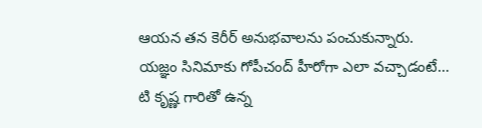ఆయన తన కెరీర్ అనుభవాలను పంచుకున్నారు.
యజ్ఞం సినిమాకు గోపీచంద్ హీరోగా ఎలా వచ్చాడంటే…
టి కృష్ణ గారితో ఉన్న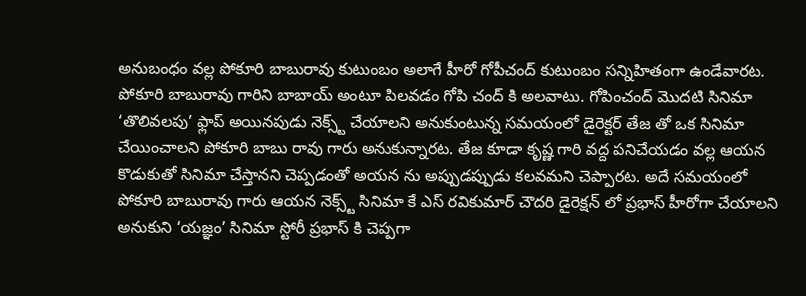అనుబంధం వల్ల పోకూరి బాబురావు కుటుంబం అలాగే హీరో గోపీచంద్ కుటుంబం సన్నిహితంగా ఉండేవారట. పోకూరి బాబురావు గారిని బాబాయ్ అంటూ పిలవడం గోపి చంద్ కి అలవాటు. గోపించంద్ మొదటి సినిమా ‘తొలివలపు’ ఫ్లాప్ అయినపుడు నెక్స్ట్ చేయాలని అనుకుంటున్న సమయంలో డైరెక్టర్ తేజ తో ఒక సినిమా చేయించాలని పోకూరి బాబు రావు గారు అనుకున్నారట. తేజ కూడా కృష్ణ గారి వద్ద పనిచేయడం వల్ల ఆయన కొడుకుతో సినిమా చేస్తానని చెప్పడంతో అయన ను అప్పుడప్పుడు కలవమని చెప్పారట. అదే సమయంలో పోకూరి బాబురావు గారు ఆయన నెక్స్ట్ సినిమా కే ఎస్ రవికుమార్ చౌదరి డైరెక్షన్ లో ప్రభాస్ హీరోగా చేయాలని అనుకుని ‘యజ్ఞం’ సినిమా స్టోరీ ప్రభాస్ కి చెప్పగా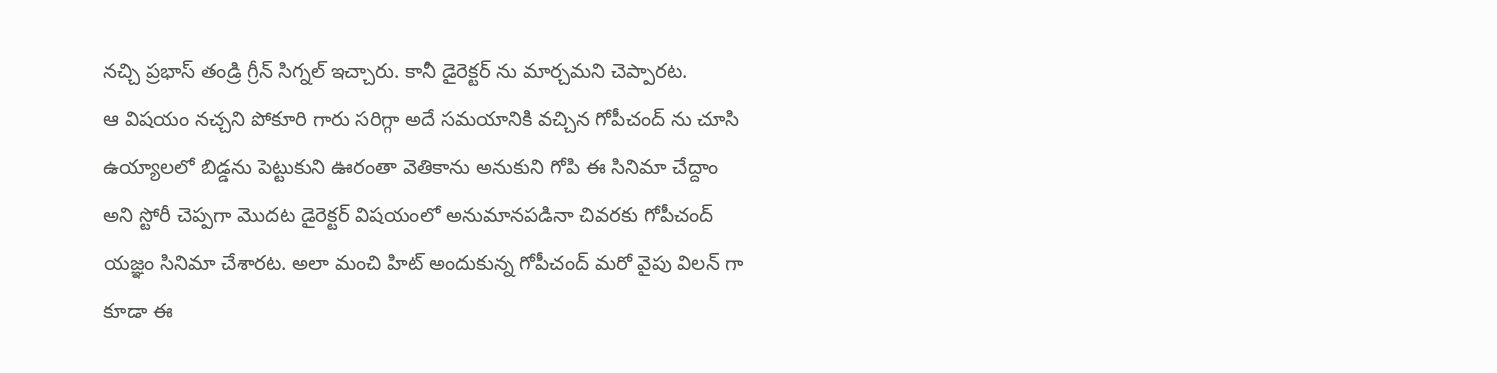నచ్చి ప్రభాస్ తండ్రి గ్రీన్ సిగ్నల్ ఇచ్చారు. కానీ డైరెక్టర్ ను మార్చమని చెప్పారట.
ఆ విషయం నచ్చని పోకూరి గారు సరిగ్గా అదే సమయానికి వచ్చిన గోపీచంద్ ను చూసి ఉయ్యాలలో బిడ్డను పెట్టుకుని ఊరంతా వెతికాను అనుకుని గోపి ఈ సినిమా చేద్దాం అని స్టోరీ చెప్పగా మొదట డైరెక్టర్ విషయంలో అనుమానపడినా చివరకు గోపీచంద్ యజ్ఞం సినిమా చేశారట. అలా మంచి హిట్ అందుకున్న గోపీచంద్ మరో వైపు విలన్ గా కూడా ఈ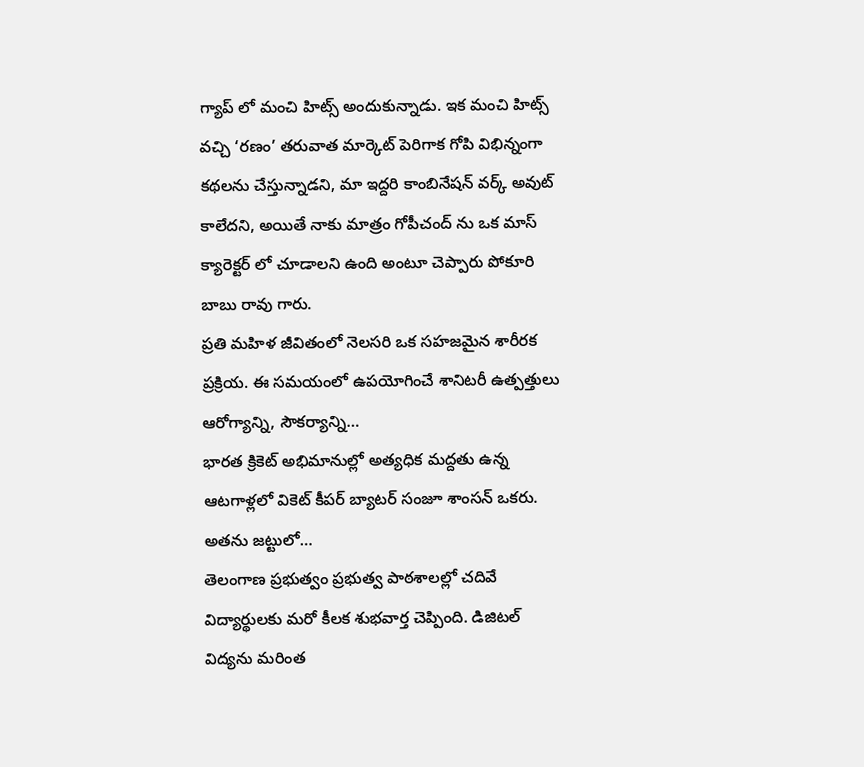గ్యాప్ లో మంచి హిట్స్ అందుకున్నాడు. ఇక మంచి హిట్స్ వచ్చి ‘రణం’ తరువాత మార్కెట్ పెరిగాక గోపి విభిన్నంగా కథలను చేస్తున్నాడని, మా ఇద్దరి కాంబినేషన్ వర్క్ అవుట్ కాలేదని, అయితే నాకు మాత్రం గోపీచంద్ ను ఒక మాస్ క్యారెక్టర్ లో చూడాలని ఉంది అంటూ చెప్పారు పోకూరి బాబు రావు గారు.
ప్రతి మహిళ జీవితంలో నెలసరి ఒక సహజమైన శారీరక ప్రక్రియ. ఈ సమయంలో ఉపయోగించే శానిటరీ ఉత్పత్తులు ఆరోగ్యాన్ని, సౌకర్యాన్ని…
భారత క్రికెట్ అభిమానుల్లో అత్యధిక మద్దతు ఉన్న ఆటగాళ్లలో వికెట్ కీపర్ బ్యాటర్ సంజూ శాంసన్ ఒకరు. అతను జట్టులో…
తెలంగాణ ప్రభుత్వం ప్రభుత్వ పాఠశాలల్లో చదివే విద్యార్థులకు మరో కీలక శుభవార్త చెప్పింది. డిజిటల్ విద్యను మరింత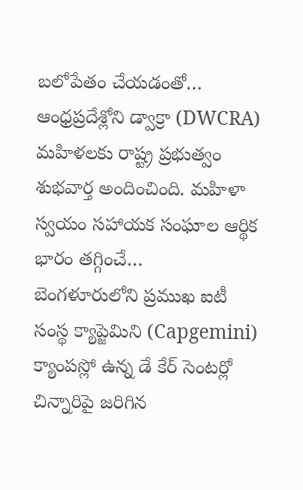బలోపేతం చేయడంతో…
ఆంధ్రప్రదేశ్లోని డ్వాక్రా (DWCRA) మహిళలకు రాష్ట్ర ప్రభుత్వం శుభవార్త అందించింది. మహిళా స్వయం సహాయక సంఘాల ఆర్థిక భారం తగ్గించే…
బెంగళూరులోని ప్రముఖ ఐటీ సంస్థ క్యాప్జెమిని (Capgemini) క్యాంపస్లో ఉన్న డే కేర్ సెంటర్లో చిన్నారిపై జరిగిన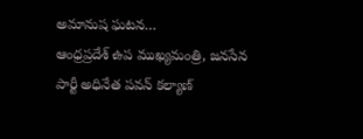అమానుష ఘటన…
ఆంధ్రప్రదేశ్ ఉప ముఖ్యమంత్రి, జనసేన పార్టీ అధినేత పవన్ కల్యాణ్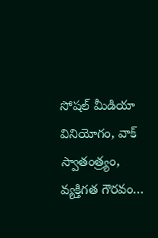సోషల్ మీడియా వినియోగం, వాక్ స్వాతంత్ర్యం, వ్యక్తిగత గౌరవం…